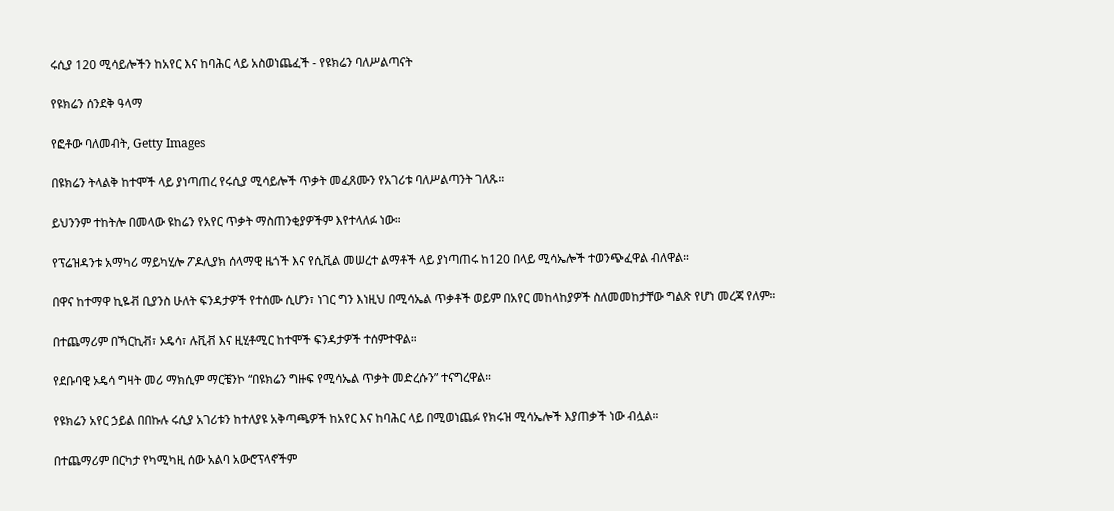ሩሲያ 120 ሚሳይሎችን ከአየር እና ከባሕር ላይ አስወነጨፈች - የዩክሬን ባለሥልጣናት

የዩክሬን ሰንደቅ ዓላማ

የፎቶው ባለመብት, Getty Images

በዩክሬን ትላልቅ ከተሞች ላይ ያነጣጠረ የሩሲያ ሚሳይሎች ጥቃት መፈጸሙን የአገሪቱ ባለሥልጣንት ገለጹ።

ይህንንም ተከትሎ በመላው ዩከሬን የአየር ጥቃት ማስጠንቂያዎችም እየተላለፉ ነው።

የፕሬዝዳንቱ አማካሪ ማይካሂሎ ፖዶሊያክ ሰላማዊ ዜጎች እና የሲቪል መሠረተ ልማቶች ላይ ያነጣጠሩ ከ120 በላይ ሚሳኤሎች ተወንጭፈዋል ብለዋል።

በዋና ከተማዋ ኪዬቭ ቢያንስ ሁለት ፍንዳታዎች የተሰሙ ሲሆን፣ ነገር ግን እነዚህ በሚሳኤል ጥቃቶች ወይም በአየር መከላከያዎች ስለመመከታቸው ግልጽ የሆነ መረጃ የለም።

በተጨማሪም በኻርኪቭ፣ ኦዴሳ፣ ሉቪቭ እና ዚሂቶሚር ከተሞች ፍንዳታዎች ተሰምተዋል።

የደቡባዊ ኦዴሳ ግዛት መሪ ማክሲም ማርቼንኮ “በዩክሬን ግዙፍ የሚሳኤል ጥቃት መድረሱን” ተናግረዋል።

የዩክሬን አየር ኃይል በበኩሉ ሩሲያ አገሪቱን ከተለያዩ አቅጣጫዎች ከአየር እና ከባሕር ላይ በሚወነጨፉ የክሩዝ ሚሳኤሎች እያጠቃች ነው ብሏል።

በተጨማሪም በርካታ የካሚካዚ ሰው አልባ አውሮፕላኖችም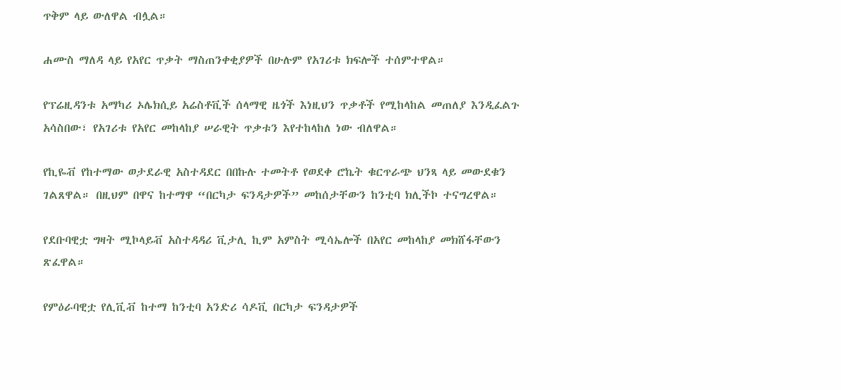ጥቅም ላይ ውለዋል ብሏል።

ሐሙስ ማለዳ ላይ የአየር ጥቃት ማስጠንቀቂያዎች በሁሉም የአገሪቱ ክፍሎች ተሰምተዋል።

የፕሬዚዳንቱ አማካሪ ኦሌክሲይ አሬስቶቪች ሰላማዊ ዜጎች እነዚህን ጥቃቶች የሚከላከል መጠለያ እንዲፈልጉ አሳስበው፣ የአገሪቱ የአየር መከላከያ ሠራዊት ጥቃቱን እየተከላከለ ነው ብለዋል።

የኪዬቭ የከተማው ወታደራዊ አስተዳደር በበኩሉ ተመትቶ የወደቀ ሮኬት ቁርጥራጭ ህንጻ ላይ መውደቁን ገልጸዋል። በዚህም በዋና ከተማዋ “በርካታ ፍንዳታዎች” መከሰታቸውን ከንቲባ ክሊችኮ ተናግረዋል።

የደቡባዊቷ ግዛት ሚኮላይቭ አስተዳዳሪ ቪታሊ ኪም አምስት ሚሳኤሎች በአየር መከላከያ መክሸፋቸውን ጽፈዋል።

የምዕራባዊቷ የሊቪቭ ከተማ ከንቲባ አንድሪ ሳዶቪ በርካታ ፍንዳታዎች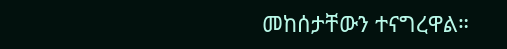መከሰታቸውን ተናግረዋል።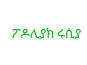ፖዶሊያክ ሩሲያ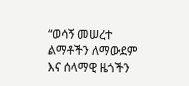“ወሳኝ መሠረተ ልማቶችን ለማውደም እና ሰላማዊ ዜጎችን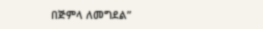በጅምላ ለመግደል”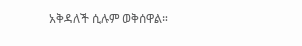አቅዳለች ሲሉም ወቅሰዋል።